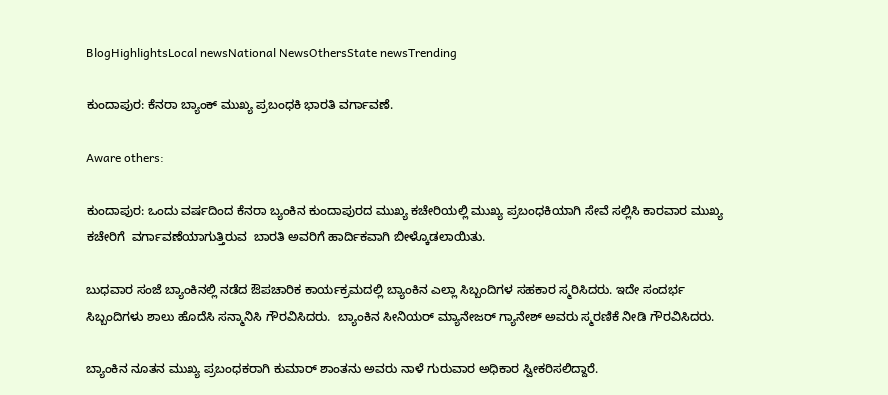BlogHighlightsLocal newsNational NewsOthersState newsTrending

ಕುಂದಾಪುರ: ಕೆನರಾ ಬ್ಯಾಂಕ್ ಮುಖ್ಯ ಪ್ರಬಂಧಕಿ ಭಾರತಿ ವರ್ಗಾವಣೆ.

Aware others:

ಕುಂದಾಪುರ: ಒಂದು ವರ್ಷದಿಂದ ಕೆನರಾ ಬ್ಯಂಕಿನ ಕುಂದಾಪುರದ ಮುಖ್ಯ ಕಚೇರಿಯಲ್ಲಿ ಮುಖ್ಯ ಪ್ರಬಂಧಕಿಯಾಗಿ ಸೇವೆ ಸಲ್ಲಿಸಿ ಕಾರವಾರ ಮುಖ್ಯ ಕಚೇರಿಗೆ  ವರ್ಗಾವಣೆಯಾಗುತ್ತಿರುವ  ಬಾರತಿ ಅವರಿಗೆ ಹಾರ್ದಿಕವಾಗಿ ಬೀಳ್ಕೊಡಲಾಯಿತು.

ಬುಧವಾರ ಸಂಜೆ ಬ್ಯಾಂಕಿನಲ್ಲಿ ನಡೆದ ಔಪಚಾರಿಕ ಕಾರ್ಯಕ್ರಮದಲ್ಲಿ ಬ್ಯಾಂಕಿನ ಎಲ್ಲಾ ಸಿಬ್ಬಂದಿಗಳ ಸಹಕಾರ ಸ್ಮರಿಸಿದರು. ಇದೇ ಸಂದರ್ಭ ಸಿಬ್ಬಂದಿಗಳು ಶಾಲು ಹೊದೆಸಿ ಸನ್ಮಾನಿಸಿ ಗೌರವಿಸಿದರು.  ಬ್ಯಾಂಕಿನ ಸೀನಿಯರ್ ಮ್ಯಾನೇಜರ್ ಗ್ಯಾನೇಶ್ ಅವರು ಸ್ಮರಣಿಕೆ ನೀಡಿ ಗೌರವಿಸಿದರು.

ಬ್ಯಾಂಕಿನ ನೂತನ ಮುಖ್ಯ ಪ್ರಬಂಧಕರಾಗಿ ಕುಮಾರ್ ಶಾಂತನು ಅವರು ನಾಳೆ ಗುರುವಾರ ಅಧಿಕಾರ ಸ್ವೀಕರಿಸಲಿದ್ದಾರೆ.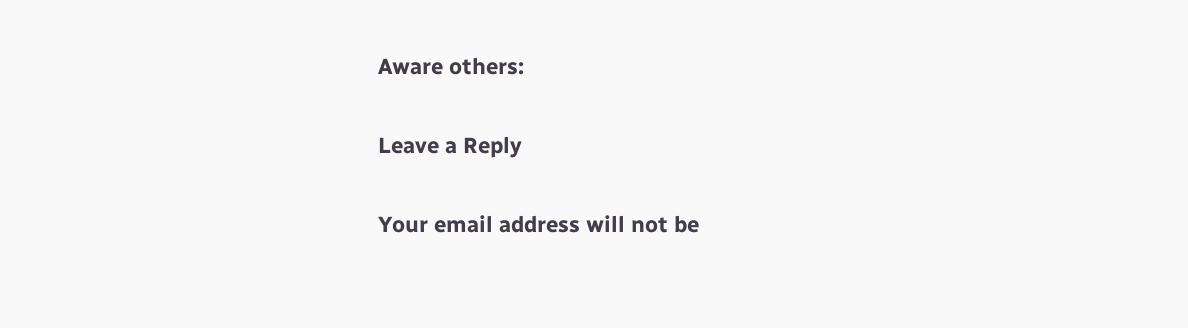Aware others:

Leave a Reply

Your email address will not be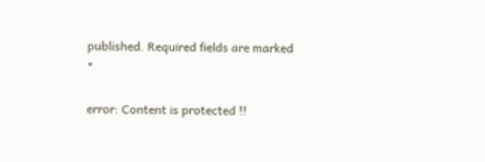published. Required fields are marked *

error: Content is protected !!